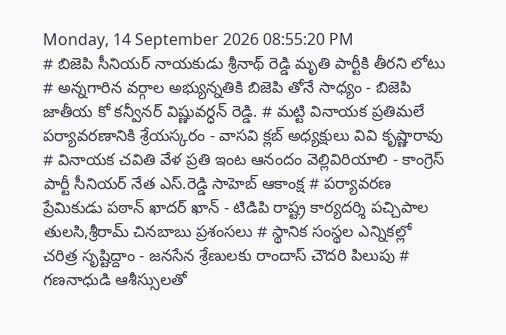Monday, 14 September 2026 08:55:20 PM
# బిజెపి సీనియర్ నాయకుడు శ్రీనాథ్ రెడ్డి మృతి పార్టీకి తీరని లోటు # అన్నగారిన వర్గాల అభ్యున్నతికి బిజెపి తోనే సాధ్యం - బిజెపి జాతీయ కో కన్వీనర్ విష్ణువర్ధన్ రెడ్డి. # మట్టి వినాయక ప్రతిమలే పర్యావరణానికి శ్రేయస్కరం - వాసవి క్లబ్ అధ్యక్షులు వివి కృష్ణారావు # వినాయక చవితి వేళ ప్రతి ఇంట ఆనందం వెల్లివిరియాలి - కాంగ్రెస్ పార్టీ సీనియర్ నేత ఎస్.రెడ్డి సాహెబ్ ఆకాంక్ష # పర్యావరణ ప్రేమికుడు పఠాన్ ఖాదర్ ఖాన్ - టిడిపి రాష్ట్ర కార్యదర్శి పచ్చిపాల తులసి,శ్రీరామ్ చినబాబు ప్రశంసలు # స్థానిక సంస్థల ఎన్నికల్లో చరిత్ర సృష్టిద్దాం - జనసేన శ్రేణులకు రాందాస్ చౌదరి పిలుపు # గణనాధుడి ఆశీస్సులతో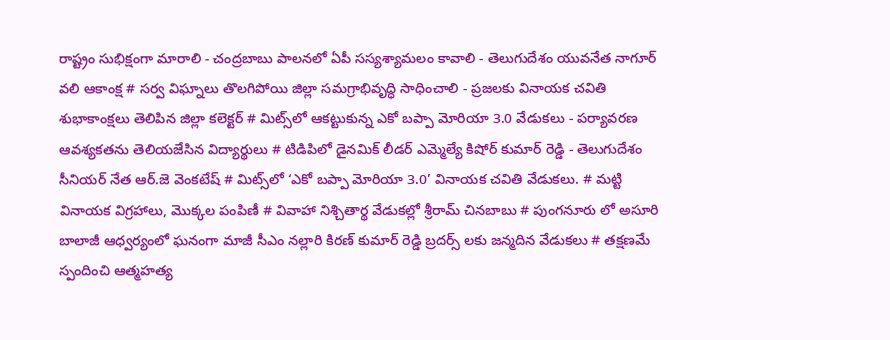రాష్ట్రం సుభిక్షంగా మారాలి - చంద్రబాబు పాలనలో ఏపీ సస్యశ్యామలం కావాలి - తెలుగుదేశం యువనేత నాగూర్ వలి ఆకాంక్ష # సర్వ విఘ్నాలు తొలగిపోయి జిల్లా సమగ్రాభివృద్ధి సాధించాలి - ప్రజలకు వినాయక చవితి శుభాకాంక్షలు తెలిపిన జిల్లా కలెక్టర్ # మిట్స్‌లో ఆకట్టుకున్న ఎకో బప్పా మోరియా 3.0 వేడుకలు - పర్యావరణ ఆవశ్యకతను తెలియజేసిన విద్యార్థులు # టిడిపిలో డైనమిక్ లీడర్ ఎమ్మెల్యే కిషోర్ కుమార్ రెడ్డి - తెలుగుదేశం సీనియర్ నేత ఆర్.జె వెంకటేష్ # మిట్స్‌లో ‘ఎకో బప్పా మోరియా 3.0’ వినాయక చవితి వేడుకలు. # మట్టి వినాయక విగ్రహాలు, మొక్కల పంపిణీ # వివాహా నిశ్చితార్థ వేడుకల్లో శ్రీరామ్ చినబాబు # పుంగనూరు లో అసూరి బాలాజీ ఆధ్వర్యంలో ఘనంగా మాజీ సీఎం నల్లారి కిరణ్ కుమార్ రెడ్డి బ్రదర్స్ లకు జన్మదిన వేడుకలు # తక్షణమే స్పందించి ఆత్మహత్య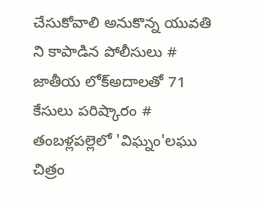చేసుకోవాలి అనుకొన్న యువతి ని కాపాడిన పోలీసులు # జాతీయ లోక్అదాలతో 71 కేసులు పరిష్కారం # తంబళ్లపల్లెలో 'విఘ్నం'లఘు చిత్రం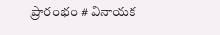ప్రారంభం # వినాయక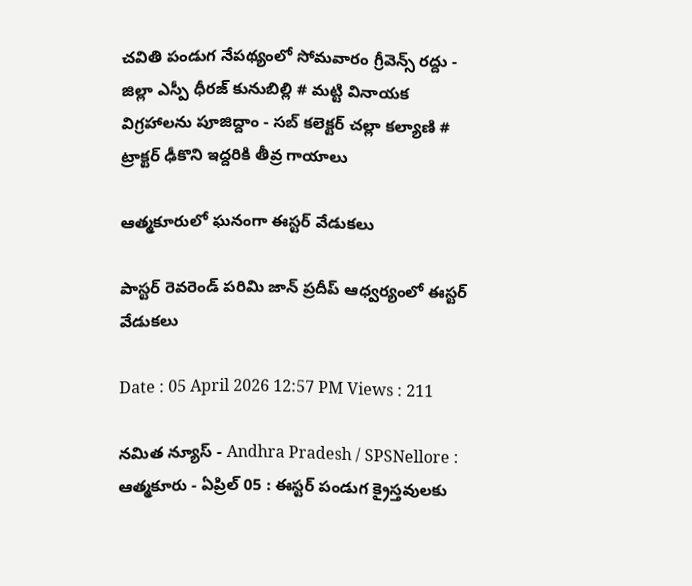చవితి పండుగ నేపథ్యంలో సోమవారం గ్రీవెన్స్ రద్దు - జిల్లా ఎస్పీ ధీరజ్ కునుబిల్లి # మట్టి వినాయక విగ్రహాలను పూజిద్దాం - సబ్ కలెక్టర్ చల్లా కల్యాణి # ట్రాక్టర్ ఢీకొని ఇద్దరికి తీవ్ర గాయాలు

ఆత్మకూరులో ఘనంగా ఈస్టర్ వేడుకలు

పాస్టర్ రెవరెండ్ పరిమి జాన్ ప్రదీప్ ఆధ్వర్యంలో ఈస్టర్ వేడుకలు

Date : 05 April 2026 12:57 PM Views : 211

నమిత న్యూస్ - Andhra Pradesh / SPSNellore : ఆత్మకూరు - ఏప్రిల్ 05 : ఈస్టర్ పండుగ క్రైస్తవులకు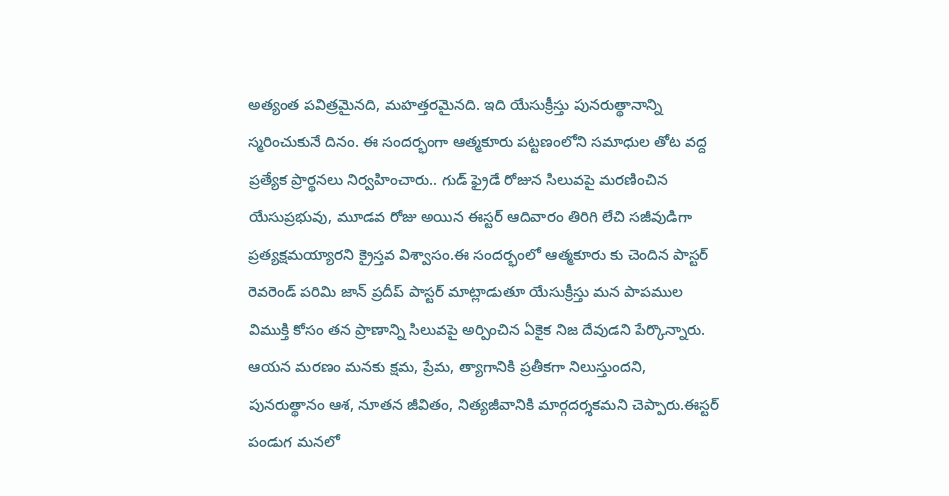అత్యంత పవిత్రమైనది, మహత్తరమైనది. ఇది యేసుక్రీస్తు పునరుత్థానాన్ని స్మరించుకునే దినం. ఈ సందర్భంగా ఆత్మకూరు పట్టణంలోని సమాధుల తోట వద్ద ప్రత్యేక ప్రార్థనలు నిర్వహించారు.. గుడ్ ఫ్రైడే రోజున సిలువపై మరణించిన యేసుప్రభువు, మూడవ రోజు అయిన ఈస్టర్ ఆదివారం తిరిగి లేచి సజీవుడిగా ప్రత్యక్షమయ్యారని క్రైస్తవ విశ్వాసం.ఈ సందర్భంలో ఆత్మకూరు కు చెందిన పాస్టర్ రెవరెండ్ పరిమి జాన్ ప్రదీప్ పాస్టర్ మాట్లాడుతూ యేసుక్రీస్తు మన పాపముల విముక్తి కోసం తన ప్రాణాన్ని సిలువపై అర్పించిన ఏకైక నిజ దేవుడని పేర్కొన్నారు. ఆయన మరణం మనకు క్షమ, ప్రేమ, త్యాగానికి ప్రతీకగా నిలుస్తుందని, పునరుత్థానం ఆశ, నూతన జీవితం, నిత్యజీవానికి మార్గదర్శకమని చెప్పారు.ఈస్టర్ పండుగ మనలో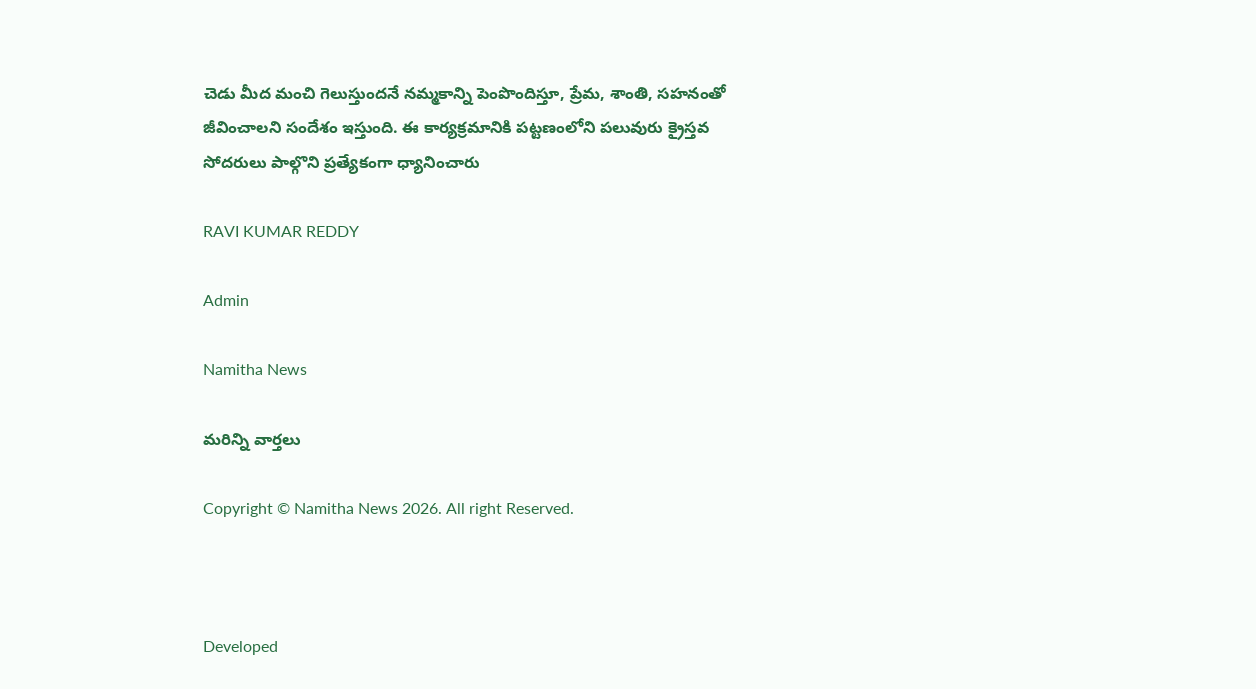చెడు మీద మంచి గెలుస్తుందనే నమ్మకాన్ని పెంపొందిస్తూ, ప్రేమ, శాంతి, సహనంతో జీవించాలని సందేశం ఇస్తుంది. ఈ కార్యక్రమానికి పట్టణంలోని పలువురు క్రైస్తవ సోదరులు పాల్గొని ప్రత్యేకంగా ధ్యానించారు

RAVI KUMAR REDDY

Admin

Namitha News

మరిన్ని వార్తలు

Copyright © Namitha News 2026. All right Reserved.



Developed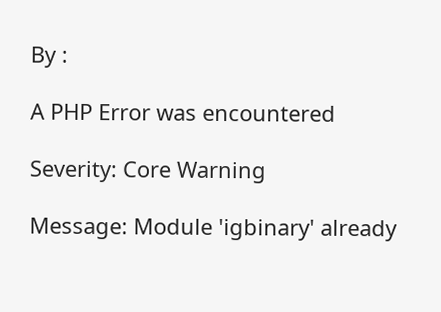By :

A PHP Error was encountered

Severity: Core Warning

Message: Module 'igbinary' already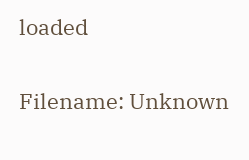loaded

Filename: Unknown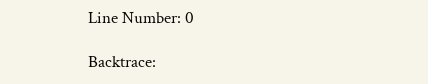Line Number: 0

Backtrace: